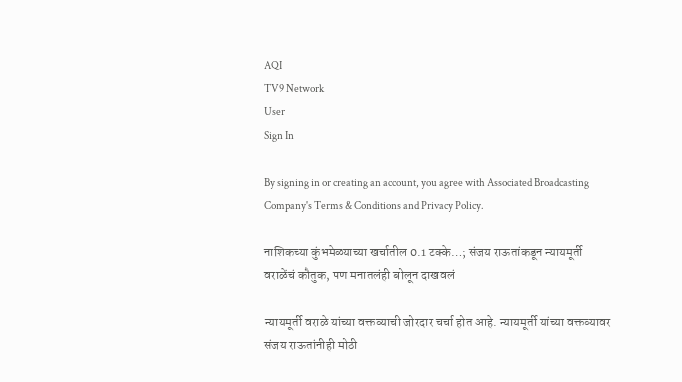AQI
TV9 Network
User
Sign In

By signing in or creating an account, you agree with Associated Broadcasting Company's Terms & Conditions and Privacy Policy.

नाशिकच्या कुंभमेळ्याच्या खर्चातील 0.1 टक्के…; संजय राऊतांकडून न्यायमूर्ती वराळेंचं कौतुक, पण मनातलंही बोलून दाखवलं

न्यायमूर्ती वराळे यांच्या वक्तव्याची जोरदार चर्चा होत आहे. न्यायमूर्ती यांच्या वक्तव्यावर संजय राऊतांनीही मोठी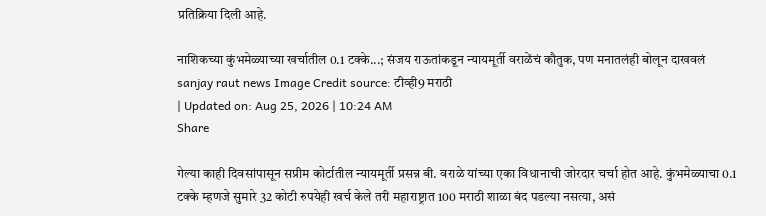प्रतिक्रिया दिली आहे.

नाशिकच्या कुंभमेळ्याच्या खर्चातील 0.1 टक्के...; संजय राऊतांकडून न्यायमूर्ती वराळेंचं कौतुक, पण मनातलंही बोलून दाखवलं
sanjay raut news Image Credit source: टीव्ही9 मराठी
| Updated on: Aug 25, 2026 | 10:24 AM
Share

गेल्या काही दिवसांपासून सप्रीम कोर्टातील न्यायमूर्ती प्रसन्न बी. वराळे यांच्या एका विधानाची जोरदार चर्चा होत आहे. कुंभमेळ्याचा 0.1 टक्के म्हणजे सुमारे 32 कोटी रुपयेही खर्च केले तरी महाराष्ट्रात 100 मराठी शाळा बंद पडल्या नसत्या, असं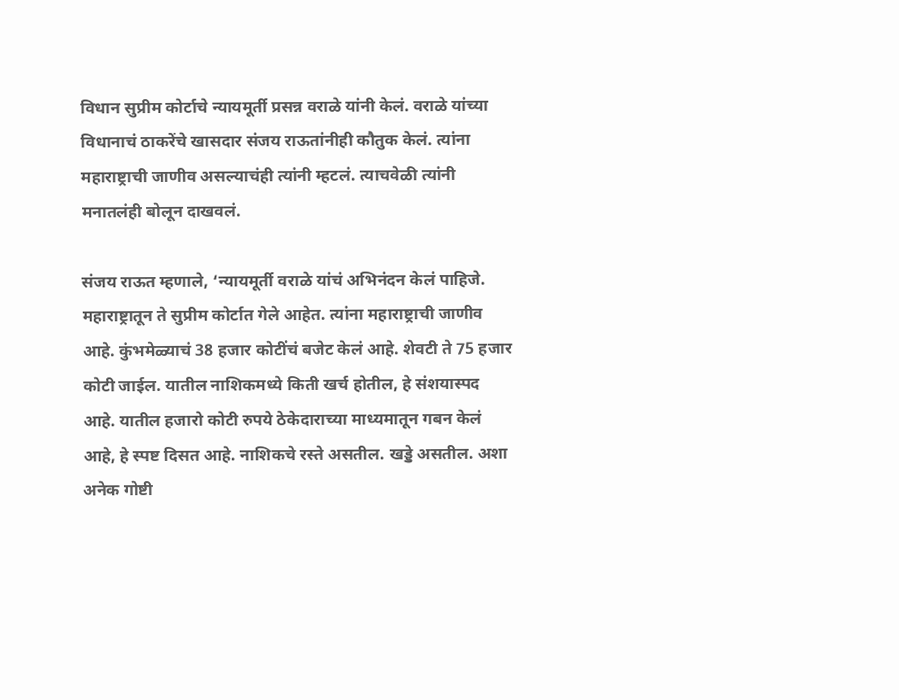विधान सुप्रीम कोर्टाचे न्यायमूर्ती प्रसन्न वराळे यांनी केलं. वराळे यांच्या विधानाचं ठाकरेंचे खासदार संजय राऊतांनीही कौतुक केलं. त्यांना महाराष्ट्राची जाणीव असल्याचंही त्यांनी म्हटलं. त्याचवेळी त्यांनी मनातलंही बोलून दाखवलं.

संजय राऊत म्हणाले, ‘न्यायमूर्ती वराळे यांचं अभिनंदन केलं पाहिजे. महाराष्ट्रातून ते सुप्रीम कोर्टात गेले आहेत. त्यांना महाराष्ट्राची जाणीव आहे. कुंभमेळ्याचं 38 हजार कोटींचं बजेट केलं आहे. शेवटी ते 75 हजार कोटी जाईल. यातील नाशिकमध्ये किती खर्च होतील, हे संशयास्पद आहे. यातील हजारो कोटी रुपये ठेकेदाराच्या माध्यमातून गबन केलं आहे, हे स्पष्ट दिसत आहे. नाशिकचे रस्ते असतील. खड्डे असतील. अशा अनेक गोष्टी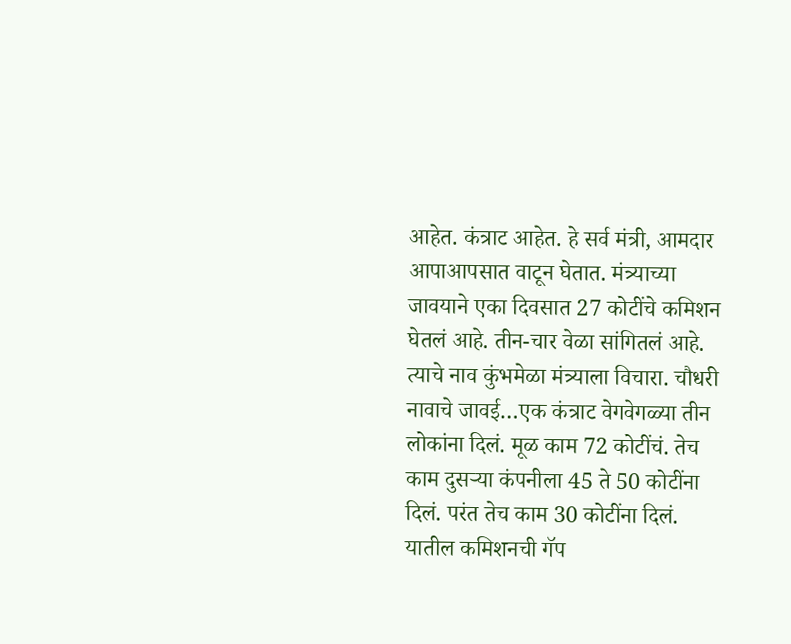आहेत. कंत्राट आहेत. हे सर्व मंत्री, आमदार आपाआपसात वाटून घेतात. मंत्र्‍याच्या जावयाने एका दिवसात 27 कोटींचे कमिशन घेतलं आहे. तीन-चार वेळा सांगितलं आहे. त्याचे नाव कुंभमेळा मंत्र्‍याला विचारा. चौधरी नावाचे जावई…एक कंत्राट वेगवेगळ्या तीन लोकांना दिलं. मूळ काम 72 कोटींचं. तेच काम दुसऱ्या कंपनीला 45 ते 50 कोटींना दिलं. परंत तेच काम 30 कोटींना दिलं. यातील कमिशनची गॅप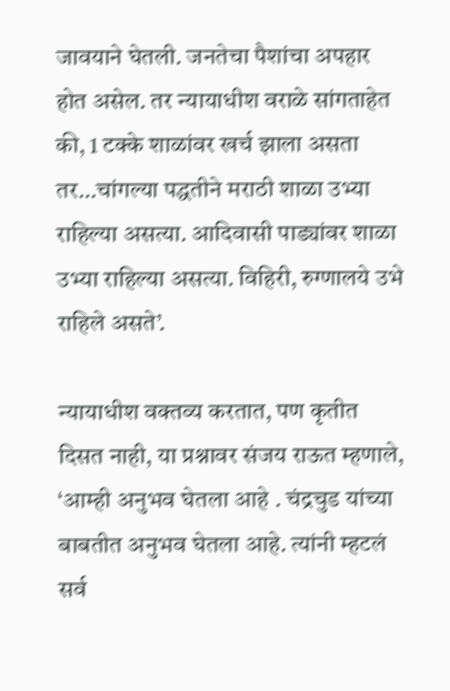जावयाने घेतली. जनतेचा पैशांचा अपहार होत असेल. तर न्यायाधीश वराळे सांगताहेत की, 1 टक्के शाळांवर खर्च झाला असता तर…चांगल्या पद्धतीने मराठी शाळा उभ्या राहिल्या असत्या. आदिवासी पाड्यांवर शाळा उभ्या राहिल्या असत्या. विहिरी, रुग्णालये उभे राहिले असते’.

न्यायाधीश वक्तव्य करतात, पण कृतीत दिसत नाही, या प्रश्नावर संजय राऊत म्हणाले, ‘आम्ही अनुभव घेतला आहे . चंद्रचुड यांच्या बाबतीत अनुभव घेतला आहे. त्यांनी म्हटलं सर्व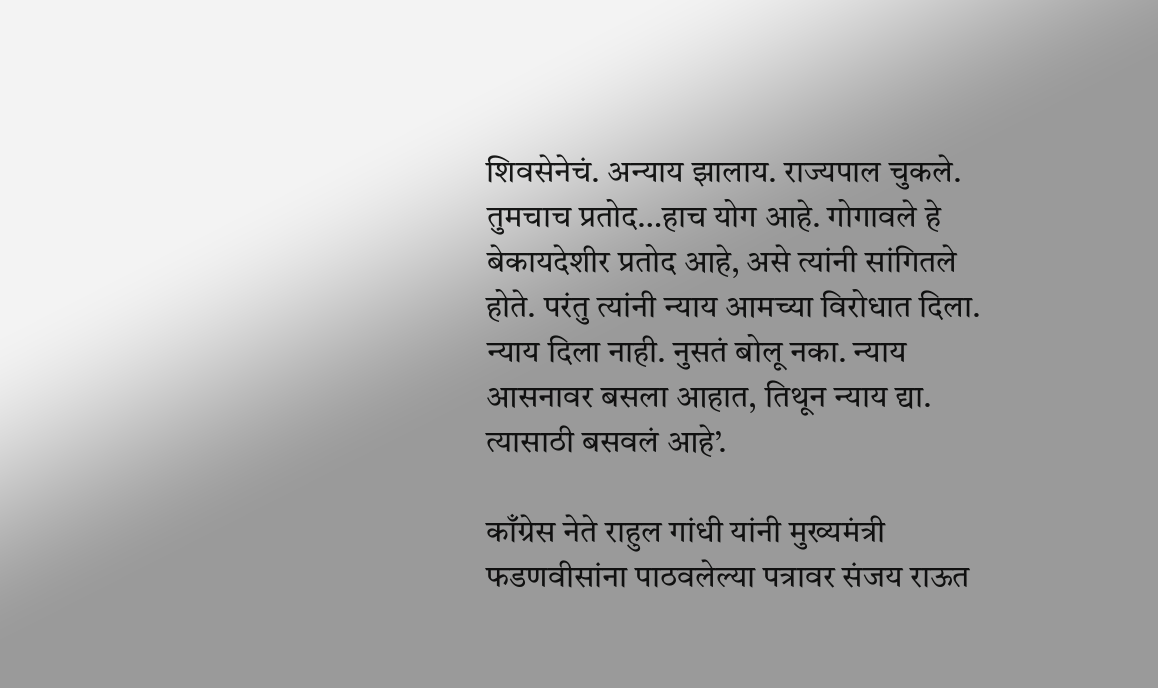शिवसेनेचं. अन्याय झालाय. राज्यपाल चुकले. तुमचाच प्रतोद…हाच योग आहे. गोगावले हे बेकायदेशीर प्रतोद आहे, असे त्यांनी सांगितले होते. परंतु त्यांनी न्याय आमच्या विरोधात दिला. न्याय दिला नाही. नुसतं बोलू नका. न्याय आसनावर बसला आहात, तिथून न्याय द्या. त्यासाठी बसवलं आहे’.

काँग्रेस नेते राहुल गांधी यांनी मुख्यमंत्री फडणवीसांना पाठवलेल्या पत्रावर संजय राऊत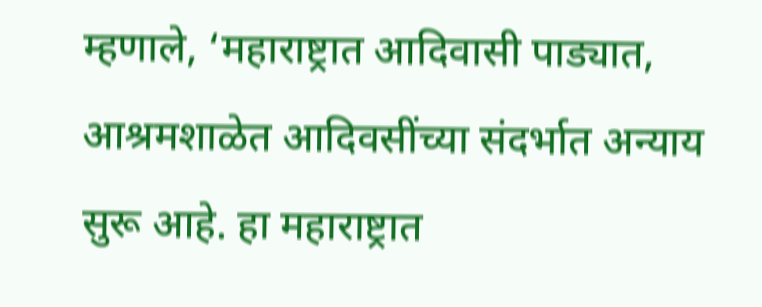म्हणाले, ‘महाराष्ट्रात आदिवासी पाड्यात, आश्रमशाळेत आदिवसींच्या संदर्भात अन्याय सुरू आहे. हा महाराष्ट्रात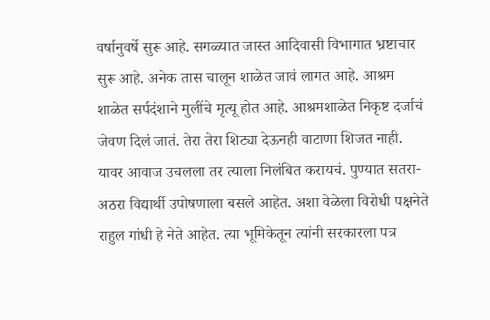वर्षानुवर्षे सुरू आहे. सगळ्यात जास्त आदिवासी विभागात भ्रष्टाचार सुरू आहे. अनेक तास चालून शाळेत जावं लागत आहे. आश्रम शाळेत सर्पदंशाने मुलींचे मृत्यू होत आहे. आश्रमशाळेत निकृष्ट दर्जाचं जेवण दिलं जातं. तेरा तेरा शिट्या देऊनही वाटाणा शिजत नाही. यावर आवाज उचलला तर त्याला निलंबित करायचं. पुण्यात सतरा-अठरा विद्यार्थी उपोषणाला बसले आहेत. अशा वेळेला विरोधी पक्षनेते राहुल गांधी हे नेते आहेत. त्या भूमिकेतून त्यांनी सरकारला पत्र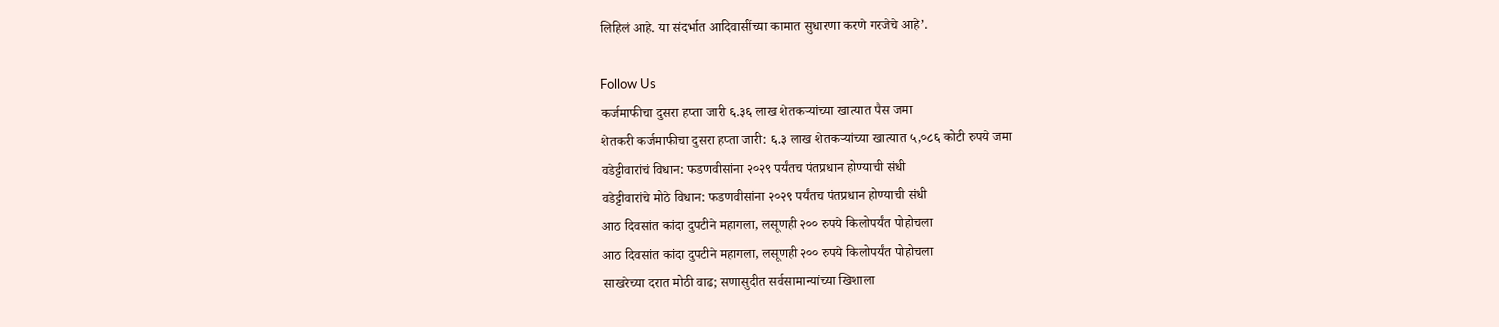लिहिलं आहे. या संदर्भात आदिवासींच्या कामात सुधारणा करणे गरजेचे आहे’.

Follow Us
कर्जमाफीचा दुसरा हप्ता जारी ६.३६ लाख शेतकऱ्यांच्या खात्यात पैस जमा
शेतकरी कर्जमाफीचा दुसरा हप्ता जारी: ६.३ लाख शेतकऱ्यांच्या खात्यात ५,०८६ कोटी रुपये जमा
वडेट्टीवारांचं विधान: फडणवीसांना २०२९ पर्यंतच पंतप्रधान होण्याची संधी
वडेट्टीवारांचे मोठे विधान: फडणवीसांना २०२९ पर्यंतच पंतप्रधान होण्याची संधी
आठ दिवसांत कांदा दुपटीने महागला, लसूणही २०० रुपये किलोपर्यंत पोहोचला
आठ दिवसांत कांदा दुपटीने महागला, लसूणही २०० रुपये किलोपर्यंत पोहोचला
साखरेच्या दरात मोठी वाढ; सणासुदीत सर्वसामान्यांच्या खिशाला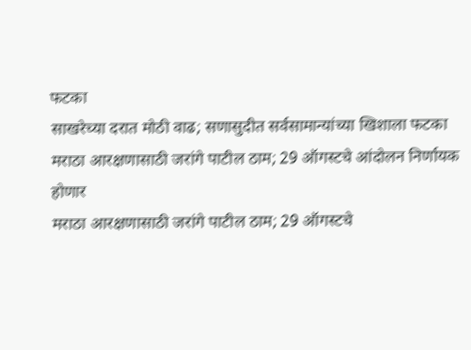फटका
साखरेच्या दरात मोठी वाढ; सणासुदीत सर्वसामान्यांच्या खिशाला फटका
मराठा आरक्षणासाठी जरांगे पाटील ठाम; 29 ऑगस्टचे आंदोलन निर्णायक होणार
मराठा आरक्षणासाठी जरांगे पाटील ठाम; 29 ऑगस्टचे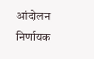आंदोलन निर्णायक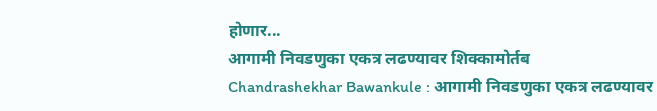होणार...
आगामी निवडणुका एकत्र लढण्यावर शिक्कामोर्तब
Chandrashekhar Bawankule : आगामी निवडणुका एकत्र लढण्यावर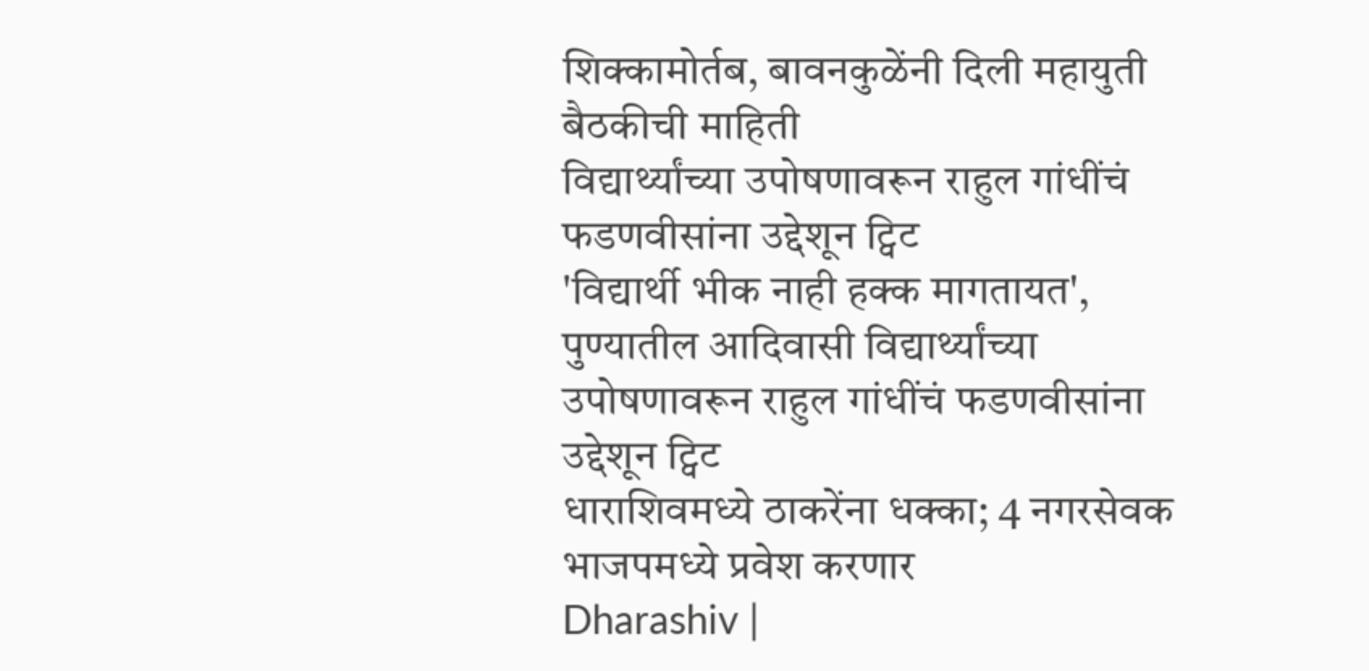शिक्कामोर्तब, बावनकुळेंनी दिली महायुती बैठकीची माहिती
विद्यार्थ्यांच्या उपोषणावरून राहुल गांधींचं फडणवीसांना उद्देशून ट्विट
'विद्यार्थी भीक नाही हक्क मागतायत', पुण्यातील आदिवासी विद्यार्थ्यांच्या उपोषणावरून राहुल गांधींचं फडणवीसांना उद्देशून ट्विट
धाराशिवमध्ये ठाकरेंना धक्का; 4 नगरसेवक भाजपमध्ये प्रवेश करणार
Dharashiv |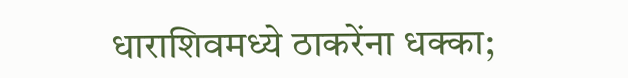धाराशिवमध्ये ठाकरेंना धक्का;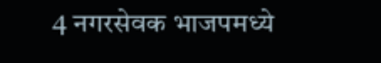4 नगरसेवक भाजपमध्ये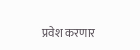प्रवेश करणार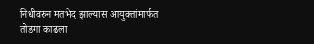निधीवरुन मतभेद झाल्यास आयुक्तांमार्फत तोडगा काढला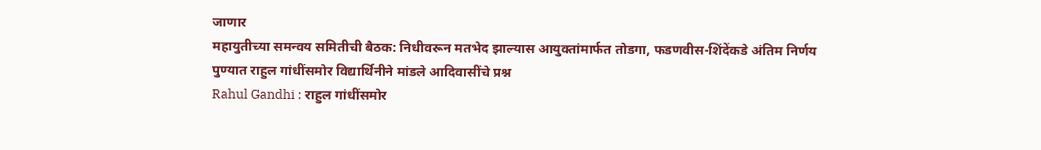जाणार
महायुतीच्या समन्वय समितीची बैठक: निधीवरून मतभेद झाल्यास आयुक्तांमार्फत तोडगा, फडणवीस-शिंदेंकडे अंतिम निर्णय
पुण्यात राहुल गांधींसमोर विद्यार्थिनीने मांडले आदिवासींचे प्रश्न
Rahul Gandhi : राहुल गांधींसमोर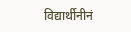विद्यार्थीनीनं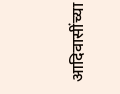आदिवासींच्या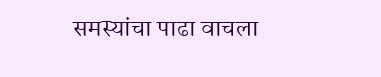समस्यांचा पाढा वाचला